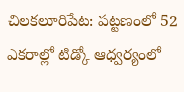చిలకలూరిపేట: పట్టణంలో 52 ఎకరాల్లో టిడ్కో ఆధ్వర్యంలో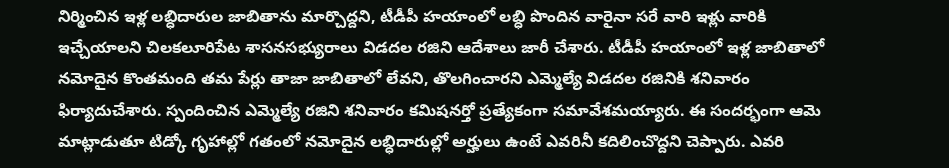నిర్మించిన ఇళ్ల లబ్ధిదారుల జాబితాను మార్చొద్దని, టీడీపీ హయాంలో లబ్ధి పొందిన వారైనా సరే వారి ఇళ్లు వారికి ఇచ్చేయాలని చిలకలూరిపేట శాసనసభ్యురాలు విడదల రజిని ఆదేశాలు జారీ చేశారు. టీడీపీ హయాంలో ఇళ్ల జాబితాలో నమోదైన కొంతమంది తమ పేర్లు తాజా జాబితాలో లేవని, తొలగించారని ఎమ్మెల్యే విడదల రజినికి శనివారం ఫిర్యాదుచేశారు. స్పందించిన ఎమ్మెల్యే రజిని శనివారం కమిషనర్తో ప్రత్యేకంగా సమావేశమయ్యారు. ఈ సందర్భంగా ఆమె మాట్లాడుతూ టిడ్కో గృహాల్లో గతంలో నమోదైన లబ్ధిదారుల్లో అర్హులు ఉంటే ఎవరినీ కదిలించొద్దని చెప్పారు. ఎవరి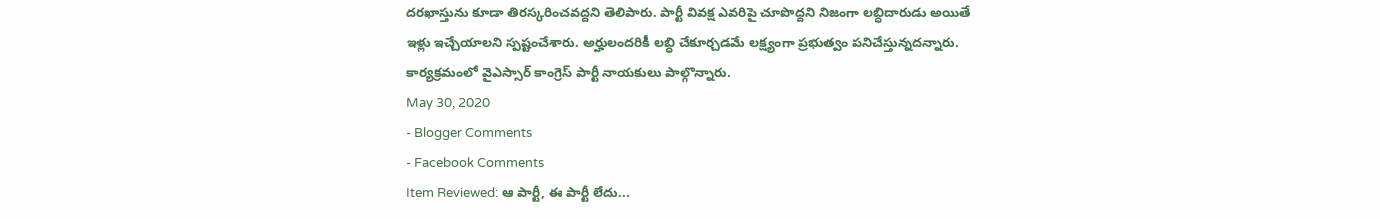దరఖాస్తును కూడా తిరస్కరించవద్దని తెలిపారు. పార్టీ వివక్ష ఎవరిపై చూపొద్దని నిజంగా లబ్ధిదారుడు అయితే ఇళ్లు ఇచ్చేయాలని స్పష్టంచేశారు. అర్హులందరికీ లబ్ధి చేకూర్చడమే లక్ష్యంగా ప్రభుత్వం పనిచేస్తున్నదన్నారు. కార్యక్రమంలో వైఎస్సార్ కాంగ్రెస్ పార్టీ నాయకులు పాల్గొన్నారు.
May 30, 2020
- Blogger Comments
- Facebook Comments
Item Reviewed: ఆ పార్టీ, ఈ పార్టీ లేదు...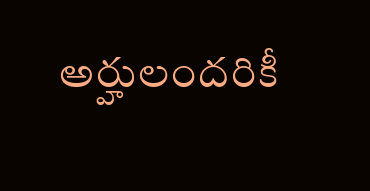అర్హులందరికీ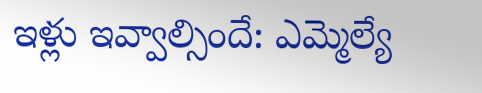ఇళ్లు ఇవ్వాల్సిందే: ఎమ్మెల్యే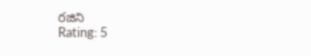రజిని
Rating: 5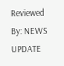Reviewed By: NEWS UPDATE